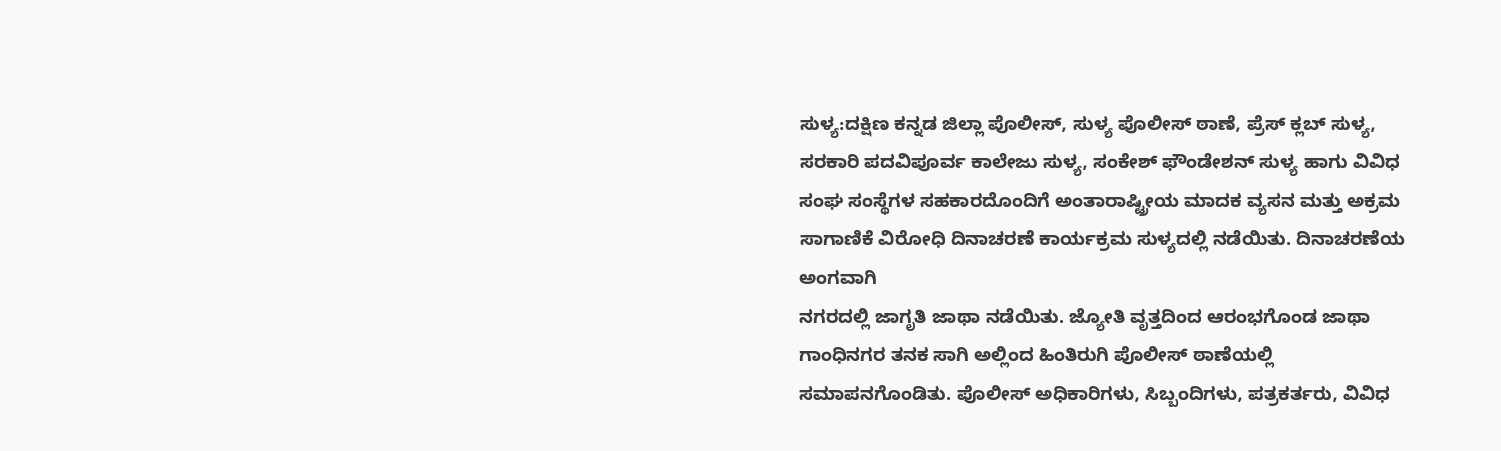ಸುಳ್ಯ:ದಕ್ಷಿಣ ಕನ್ನಡ ಜಿಲ್ಲಾ ಪೊಲೀಸ್, ಸುಳ್ಯ ಪೊಲೀಸ್ ಠಾಣೆ, ಪ್ರೆಸ್ ಕ್ಲಬ್ ಸುಳ್ಯ, ಸರಕಾರಿ ಪದವಿಪೂರ್ವ ಕಾಲೇಜು ಸುಳ್ಯ, ಸಂಕೇಶ್ ಫೌಂಡೇಶನ್ ಸುಳ್ಯ ಹಾಗು ವಿವಿಧ ಸಂಘ ಸಂಸ್ಥೆಗಳ ಸಹಕಾರದೊಂದಿಗೆ ಅಂತಾರಾಷ್ಟ್ರೀಯ ಮಾದಕ ವ್ಯಸನ ಮತ್ತು ಅಕ್ರಮ ಸಾಗಾಣಿಕೆ ವಿರೋಧಿ ದಿನಾಚರಣೆ ಕಾರ್ಯಕ್ರಮ ಸುಳ್ಯದಲ್ಲಿ ನಡೆಯಿತು. ದಿನಾಚರಣೆಯ ಅಂಗವಾಗಿ
ನಗರದಲ್ಲಿ ಜಾಗೃತಿ ಜಾಥಾ ನಡೆಯಿತು. ಜ್ಯೋತಿ ವೃತ್ತದಿಂದ ಆರಂಭಗೊಂಡ ಜಾಥಾ ಗಾಂಧಿನಗರ ತನಕ ಸಾಗಿ ಅಲ್ಲಿಂದ ಹಿಂತಿರುಗಿ ಪೊಲೀಸ್ ಠಾಣೆಯಲ್ಲಿ ಸಮಾಪನಗೊಂಡಿತು. ಪೊಲೀಸ್ ಅಧಿಕಾರಿಗಳು, ಸಿಬ್ಬಂದಿಗಳು, ಪತ್ರಕರ್ತರು, ವಿವಿಧ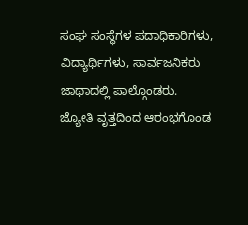ಸಂಘ ಸಂಸ್ಥೆಗಳ ಪದಾಧಿಕಾರಿಗಳು, ವಿದ್ಯಾರ್ಥಿಗಳು, ಸಾರ್ವಜನಿಕರು ಜಾಥಾದಲ್ಲಿ ಪಾಲ್ಗೊಂಡರು.
ಜ್ಯೋತಿ ವೃತ್ತದಿಂದ ಆರಂಭಗೊಂಡ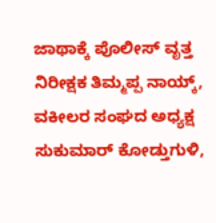ಜಾಥಾಕ್ಕೆ ಪೊಲೀಸ್ ವೃತ್ತ ನಿರೀಕ್ಷಕ ತಿಮ್ಮಪ್ಪ ನಾಯ್ಕ್, ವಕೀಲರ ಸಂಘದ ಅಧ್ಯಕ್ಷ ಸುಕುಮಾರ್ ಕೋಡ್ತುಗುಳಿ,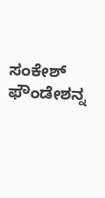ಸಂಕೇಶ್ ಫೌಂಡೇಶನ್ನ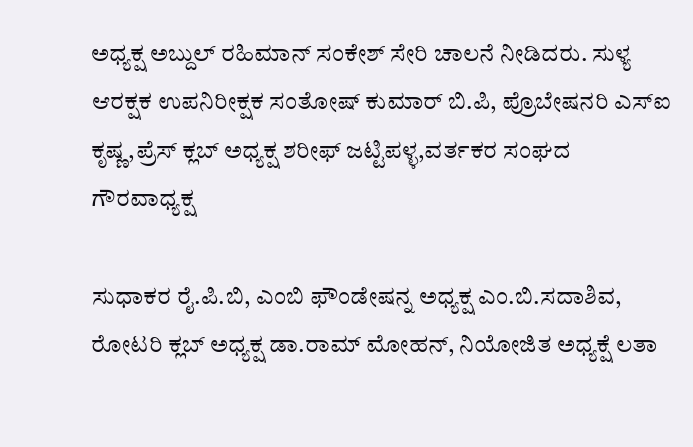ಅಧ್ಯಕ್ಷ ಅಬ್ದುಲ್ ರಹಿಮಾನ್ ಸಂಕೇಶ್ ಸೇರಿ ಚಾಲನೆ ನೀಡಿದರು. ಸುಳ್ಯ ಆರಕ್ಷಕ ಉಪನಿರೀಕ್ಷಕ ಸಂತೋಷ್ ಕುಮಾರ್ ಬಿ.ಪಿ, ಪ್ರೊಬೇಷನರಿ ಎಸ್ಐ ಕೃಷ್ಣ,ಪ್ರೆಸ್ ಕ್ಲಬ್ ಅಧ್ಯಕ್ಷ ಶರೀಫ್ ಜಟ್ಟಿಪಳ್ಳ,ವರ್ತಕರ ಸಂಘದ ಗೌರವಾಧ್ಯಕ್ಷ

ಸುಧಾಕರ ರೈ.ಪಿ.ಬಿ, ಎಂಬಿ ಫೌಂಡೇಷನ್ನ ಅಧ್ಯಕ್ಷ ಎಂ.ಬಿ.ಸದಾಶಿವ, ರೋಟರಿ ಕ್ಲಬ್ ಅಧ್ಯಕ್ಷ ಡಾ.ರಾಮ್ ಮೋಹನ್, ನಿಯೋಜಿತ ಅಧ್ಯಕ್ಷೆ ಲತಾ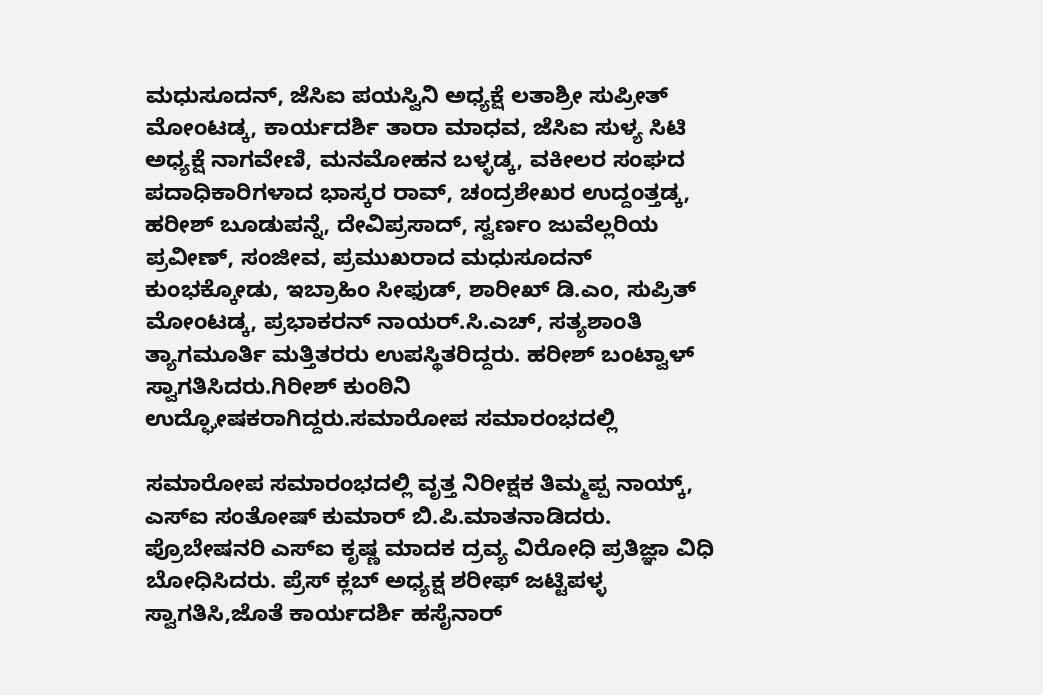ಮಧುಸೂದನ್, ಜೆಸಿಐ ಪಯಸ್ವಿನಿ ಅಧ್ಯಕ್ಷೆ ಲತಾಶ್ರೀ ಸುಪ್ರೀತ್ ಮೋಂಟಡ್ಕ, ಕಾರ್ಯದರ್ಶಿ ತಾರಾ ಮಾಧವ, ಜೆಸಿಐ ಸುಳ್ಯ ಸಿಟಿ ಅಧ್ಯಕ್ಷೆ ನಾಗವೇಣಿ, ಮನಮೋಹನ ಬಳ್ಳಡ್ಕ, ವಕೀಲರ ಸಂಘದ ಪದಾಧಿಕಾರಿಗಳಾದ ಭಾಸ್ಕರ ರಾವ್, ಚಂದ್ರಶೇಖರ ಉದ್ದಂತ್ತಡ್ಕ, ಹರೀಶ್ ಬೂಡುಪನ್ನೆ, ದೇವಿಪ್ರಸಾದ್, ಸ್ವರ್ಣಂ ಜುವೆಲ್ಲರಿಯ ಪ್ರವೀಣ್, ಸಂಜೀವ, ಪ್ರಮುಖರಾದ ಮಧುಸೂದನ್ ಕುಂಭಕ್ಕೋಡು, ಇಬ್ರಾಹಿಂ ಸೀಫುಡ್, ಶಾರೀಖ್ ಡಿ.ಎಂ, ಸುಪ್ರಿತ್ ಮೋಂಟಡ್ಕ, ಪ್ರಭಾಕರನ್ ನಾಯರ್.ಸಿ.ಎಚ್, ಸತ್ಯಶಾಂತಿ ತ್ಯಾಗಮೂರ್ತಿ ಮತ್ತಿತರರು ಉಪಸ್ಥಿತರಿದ್ದರು. ಹರೀಶ್ ಬಂಟ್ವಾಳ್ ಸ್ವಾಗತಿಸಿದರು.ಗಿರೀಶ್ ಕುಂಠಿನಿ ಉದ್ಘೋಷಕರಾಗಿದ್ದರು.ಸಮಾರೋಪ ಸಮಾರಂಭದಲ್ಲಿ

ಸಮಾರೋಪ ಸಮಾರಂಭದಲ್ಲಿ ವೃತ್ತ ನಿರೀಕ್ಷಕ ತಿಮ್ಮಪ್ಪ ನಾಯ್ಕ್, ಎಸ್ಐ ಸಂತೋಷ್ ಕುಮಾರ್ ಬಿ.ಪಿ.ಮಾತನಾಡಿದರು. ಪ್ರೊಬೇಷನರಿ ಎಸ್ಐ ಕೃಷ್ಣ ಮಾದಕ ದ್ರವ್ಯ ವಿರೋಧಿ ಪ್ರತಿಜ್ಞಾ ವಿಧಿ ಬೋಧಿಸಿದರು. ಪ್ರೆಸ್ ಕ್ಲಬ್ ಅಧ್ಯಕ್ಷ ಶರೀಫ್ ಜಟ್ಟಿಪಳ್ಳ ಸ್ವಾಗತಿಸಿ,ಜೊತೆ ಕಾರ್ಯದರ್ಶಿ ಹಸೈನಾರ್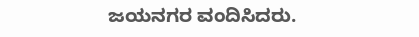ಜಯನಗರ ವಂದಿಸಿದರು.